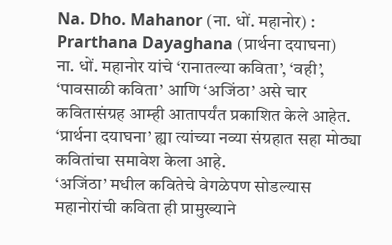Na. Dho. Mahanor (ना. धों. महानोर) : Prarthana Dayaghana (प्रार्थना दयाघना)
ना. धों. महानोर यांचे ‘रानातल्या कविता’, ‘वही’, ‘पावसाळी कविता’ आणि ‘अजिंठा’ असे चार कवितासंग्रह आम्ही आतापर्यंत प्रकाशित केले आहेत.
‘प्रार्थना दयाघना’ ह्या त्यांच्या नव्या संग्रहात सहा मोठ्या कवितांचा समावेश केला आहे.
‘अजिंठा’ मधील कवितेचे वेगळेपण सोडल्यास महानोरांची कविता ही प्रामुख्याने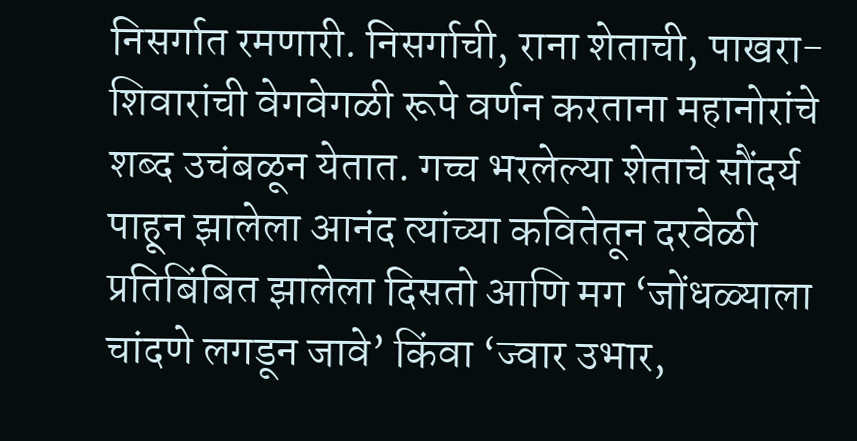निसर्गात रमणारी. निसर्गाची, राना शेताची, पाखरा-शिवारांची वेगवेगळी रूपे वर्णन करताना महानोरांचे शब्द उचंबळून येतात. गच्च भरलेल्या शेताचे सौंदर्य पाहून झालेला आनंद त्यांच्या कवितेतून दरवेळी प्रतिबिंबित झालेला दिसतो आणि मग ‘जोंधळ्याला चांदणे लगडून जावे’ किंवा ‘ज्वार उभार,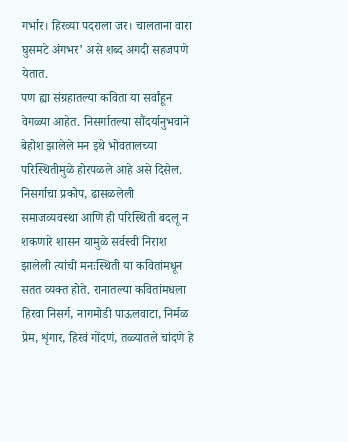गर्भार। हिरव्या पदराला जर। चालताना वारा घुसमटे अंगभर’ असे शब्द अगदी सहजपणे येतात.
पण ह्या संग्रहातल्या कविता या सर्वांहून वेगळ्या आहेत. निसर्गातल्या सौंदर्यानुभवाने बेहोश झालेले मन इथे भोवतालच्या परिस्थितीमुळे होरपळले आहे असे दिसेल. निसर्गाचा प्रकोप, ढासळलेली समाजव्यवस्था आणि ही परिस्थिती बदलू न शकणारे शासन यामुळे सर्वस्वी निराश झालेली त्यांची मनःस्थिती या कवितांमधून सतत व्यक्त होते. रानातल्या कवितांमधला हिरवा निसर्ग, नागमोडी पाऊलवाटा, निर्मळ प्रेम, शृंगार, हिरवं गोंदणं, तळ्यातले चांदणे हे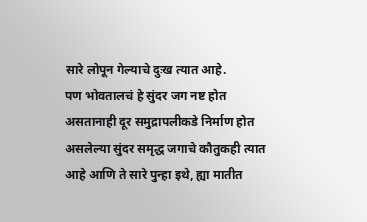सारे लोपून गेल्याचे दुःख त्यात आहे.
पण भोवतालचं हे सुंदर जग नष्ट होत असतानाही दूर समुद्रापलीकडे निर्माण होत असलेल्या सुंदर समृद्ध जगाचे कौतुकही त्यात आहे आणि ते सारे पुन्हा इथे, ह्या मातीत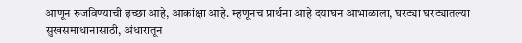आणून रुजविण्याची इच्छा आहे, आकांक्षा आहे. म्हणूनच प्रार्थना आहे दयाघन आभाळाला, घरट्या घरट्यातल्या सुखसमाधानासाठी, अंधारातून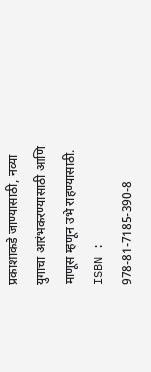प्रकाशाकडे जाण्यासाठी, नव्या युगाचा आरंभकरण्यासाठी आणि माणूस म्हणून उभे राहण्यासाठी.
ISBN : 978-81-7185-390-8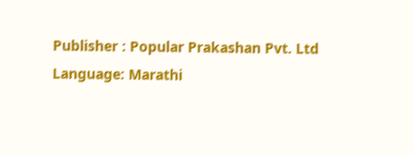Publisher : Popular Prakashan Pvt. Ltd
Language: Marathi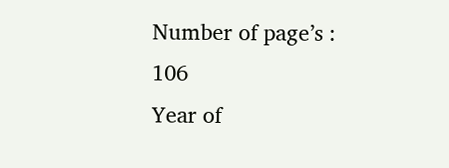Number of page’s : 106
Year of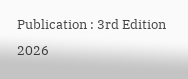Publication : 3rd Edition 2026